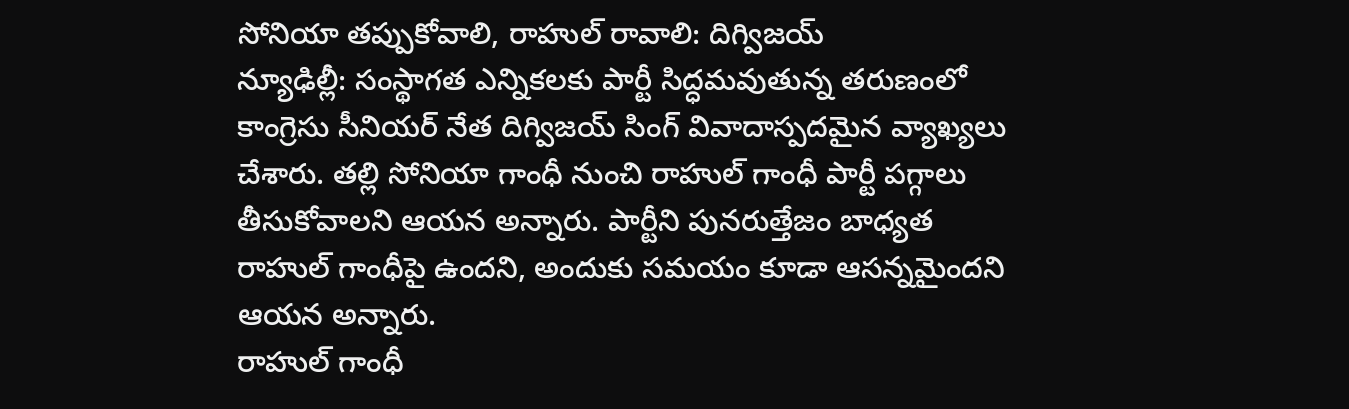సోనియా తప్పుకోవాలి, రాహుల్ రావాలి: దిగ్విజయ్
న్యూఢిల్లీ: సంస్థాగత ఎన్నికలకు పార్టీ సిద్ధమవుతున్న తరుణంలో కాంగ్రెసు సీనియర్ నేత దిగ్విజయ్ సింగ్ వివాదాస్పదమైన వ్యాఖ్యలు చేశారు. తల్లి సోనియా గాంధీ నుంచి రాహుల్ గాంధీ పార్టీ పగ్గాలు తీసుకోవాలని ఆయన అన్నారు. పార్టీని పునరుత్తేజం బాధ్యత రాహుల్ గాంధీపై ఉందని, అందుకు సమయం కూడా ఆసన్నమైందని ఆయన అన్నారు.
రాహుల్ గాంధీ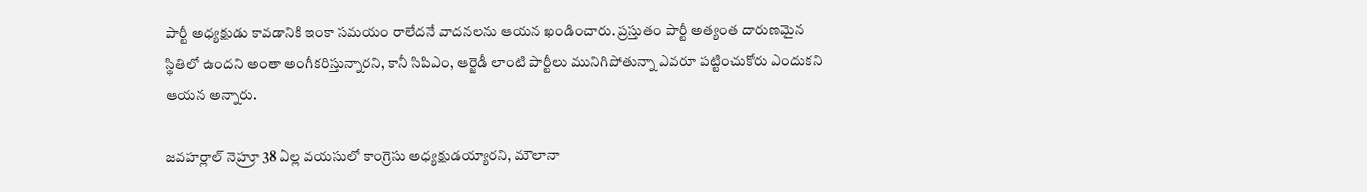పార్టీ అధ్యక్షుడు కావడానికి ఇంకా సమయం రాలేదనే వాదనలను ఆయన ఖండించారు. ప్రస్తుతం పార్టీ అత్యంత దారుణమైన స్థితిలో ఉందని అంతా అంగీకరిస్తున్నారని, కానీ సిపిఎం, ఆర్జెడీ లాంటి పార్టీలు మునిగిపోతున్నా ఎవరూ పట్టించుకోరు ఎందుకని ఆయన అన్నారు.

జవహర్లాల్ నెహ్రూ 38 ఏల్ల వయసులో కాంగ్రెసు అధ్యక్షుడయ్యారని, మౌలానా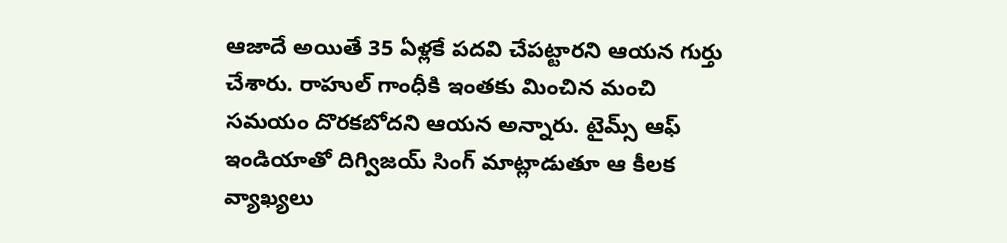ఆజాదే అయితే 35 ఏళ్లకే పదవి చేపట్టారని ఆయన గుర్తు చేశారు. రాహుల్ గాంధీకి ఇంతకు మించిన మంచి సమయం దొరకబోదని ఆయన అన్నారు. టైమ్స్ ఆఫ్ ఇండియాతో దిగ్విజయ్ సింగ్ మాట్లాడుతూ ఆ కీలక వ్యాఖ్యలు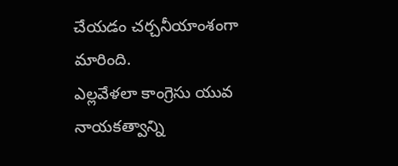చేయడం చర్చనీయాంశంగా మారింది.
ఎల్లవేళలా కాంగ్రెసు యువ నాయకత్వాన్ని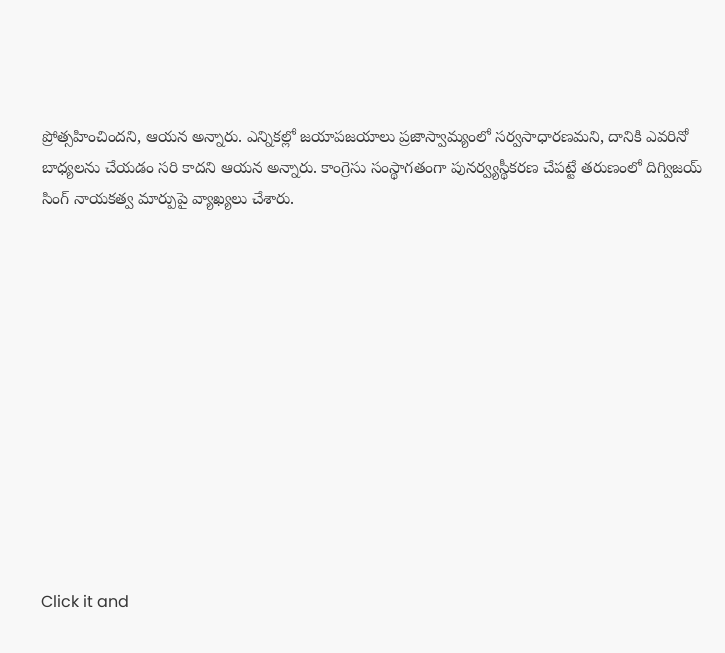ప్రోత్సహించిందని, ఆయన అన్నారు. ఎన్నికల్లో జయాపజయాలు ప్రజాస్వామ్యంలో సర్వసాధారణమని, దానికి ఎవరినో బాధ్యలను చేయడం సరి కాదని ఆయన అన్నారు. కాంగ్రెసు సంస్థాగతంగా పునర్వ్యస్థీకరణ చేపట్టే తరుణంలో దిగ్విజయ్ సింగ్ నాయకత్వ మార్పుపై వ్యాఖ్యలు చేశారు.












Click it and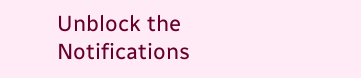Unblock the Notifications